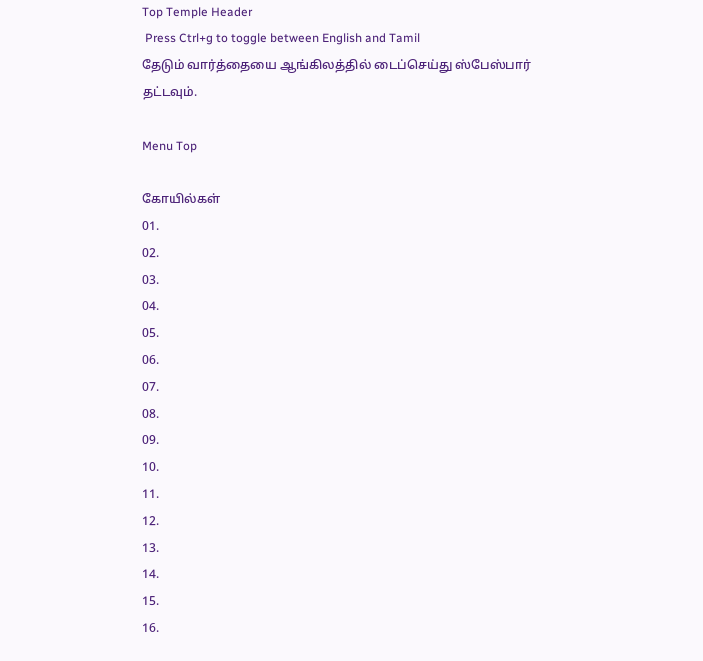Top Temple Header
 Press Ctrl+g to toggle between English and Tamil
தேடும் வார்த்தையை ஆங்கிலத்தில் டைப்செய்து ஸ்பேஸ்பார் தட்டவும்.

Menu Top

கோயில்கள்
01.
02.
03.
04.
05.
06.
07.
08.
09.
10.
11.
12.
13.
14.
15.
16.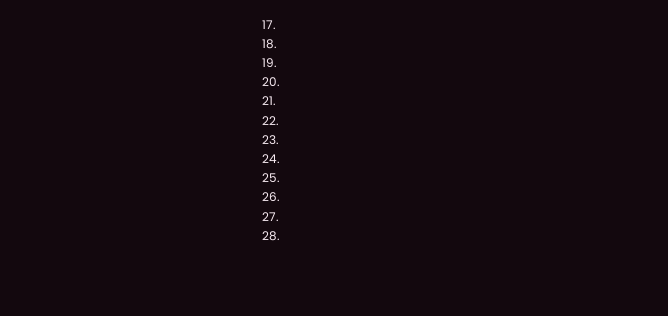17.
18.
19.
20.
21.
22.
23.
24.
25.
26.
27.
28.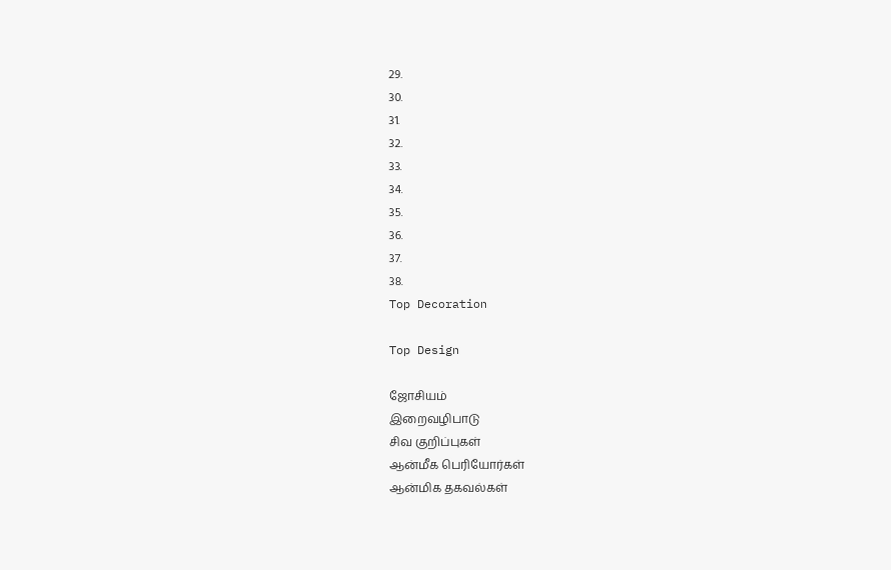29.
30.
31.
32.
33.
34.
35.
36.
37.
38.
Top Decoration

Top Design

ஜோசியம்
இறைவழிபாடு
சிவ குறிப்புகள்
ஆன்மீக பெரியோர்கள்
ஆன்மிக தகவல்கள்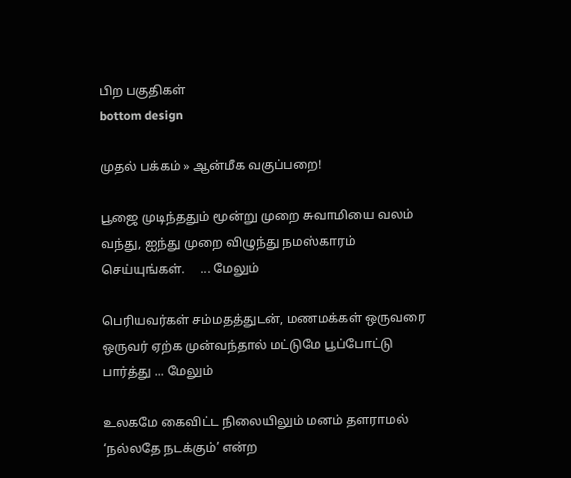பிற பகுதிகள்
bottom design

முதல் பக்கம் » ஆன்மீக வகுப்பறை!

பூஜை முடிந்ததும் மூன்று முறை சுவாமியை வலம் வந்து, ஐந்து முறை விழுந்து நமஸ்காரம் செய்யுங்கள்.     ... மேலும்

பெரியவர்கள் சம்மதத்துடன், மணமக்கள் ஒருவரை ஒருவர் ஏற்க முன்வந்தால் மட்டுமே பூப்போட்டு பார்த்து ... மேலும்

உலகமே கைவிட்ட நிலையிலும் மனம் தளராமல் ‘நல்லதே நடக்கும்’ என்ற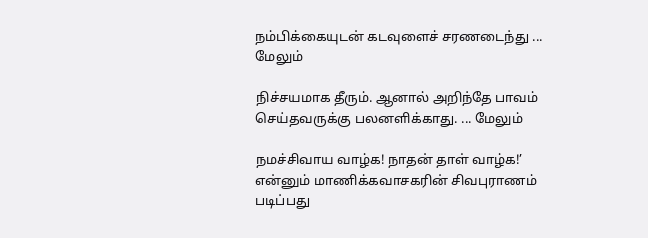நம்பிக்கையுடன் கடவுளைச் சரணடைந்து ... மேலும்

நிச்சயமாக தீரும். ஆனால் அறிந்தே பாவம் செய்தவருக்கு பலனளிக்காது. ... மேலும்

நமச்சிவாய வாழ்க! நாதன் தாள் வாழ்க!’ என்னும் மாணிக்கவாசகரின் சிவபுராணம் படிப்பது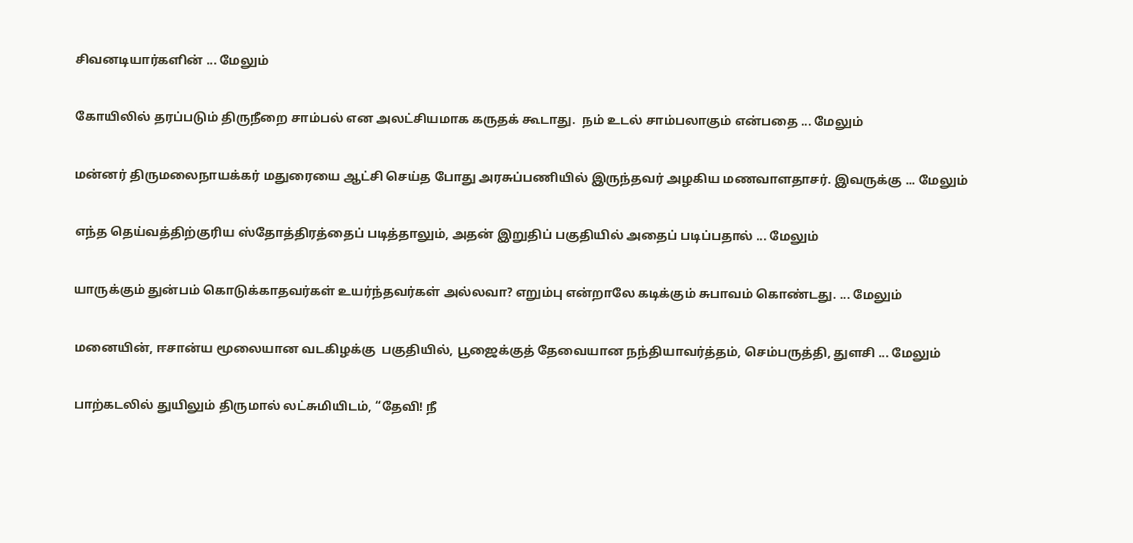சிவனடியார்களின் ... மேலும்

கோயிலில் தரப்படும் திருநீறை சாம்பல் என அலட்சியமாக கருதக் கூடாது.  நம் உடல் சாம்பலாகும் என்பதை ... மேலும்

மன்னர் திருமலைநாயக்கர் மதுரையை ஆட்சி செய்த போது அரசுப்பணியில் இருந்தவர் அழகிய மணவாளதாசர். இவருக்கு ... மேலும்

எந்த தெய்வத்திற்குரிய ஸ்தோத்திரத்தைப் படித்தாலும், அதன் இறுதிப் பகுதியில் அதைப் படிப்பதால் ... மேலும்

யாருக்கும் துன்பம் கொடுக்காதவர்கள் உயர்ந்தவர்கள் அல்லவா? எறும்பு என்றாலே கடிக்கும் சுபாவம் கொண்டது. ... மேலும்

மனையின், ஈசான்ய மூலையான வடகிழக்கு  பகுதியில், பூஜைக்குத் தேவையான நந்தியாவர்த்தம், செம்பருத்தி, துளசி ... மேலும்

பாற்கடலில் துயிலும் திருமால் லட்சுமியிடம், “தேவி! நீ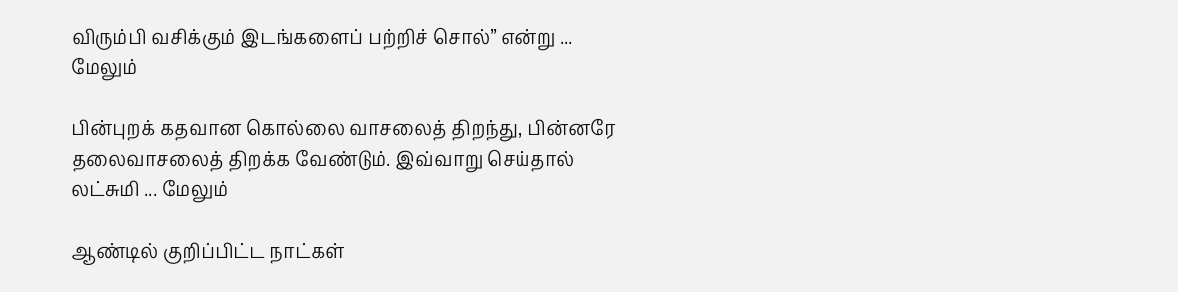விரும்பி வசிக்கும் இடங்களைப் பற்றிச் சொல்” என்று ... மேலும்

பின்புறக் கதவான கொல்லை வாசலைத் திறந்து, பின்னரே தலைவாசலைத் திறக்க வேண்டும். இவ்வாறு செய்தால் லட்சுமி ... மேலும்

ஆண்டில் குறிப்பிட்ட நாட்கள்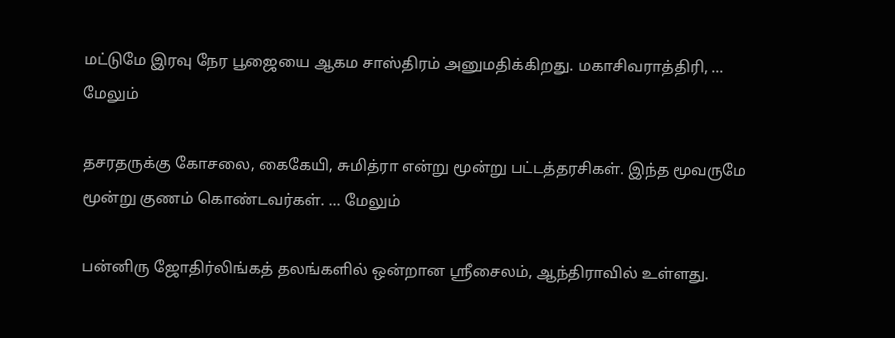மட்டுமே இரவு நேர பூஜையை ஆகம சாஸ்திரம் அனுமதிக்கிறது. மகாசிவராத்திரி, ... மேலும்

தசரதருக்கு கோசலை, கைகேயி, சுமித்ரா என்று மூன்று பட்டத்தரசிகள். இந்த மூவருமே மூன்று குணம் கொண்டவர்கள். ... மேலும்

பன்னிரு ஜோதிர்லிங்கத் தலங்களில் ஒன்றான ஸ்ரீசைலம், ஆந்திராவில் உள்ளது.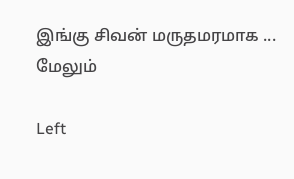இங்கு சிவன் மருதமரமாக ... மேலும்

Left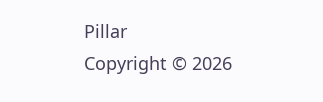Pillar
Copyright © 2026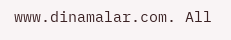www.dinamalar.com. All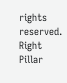rights reserved.
Right Pillar